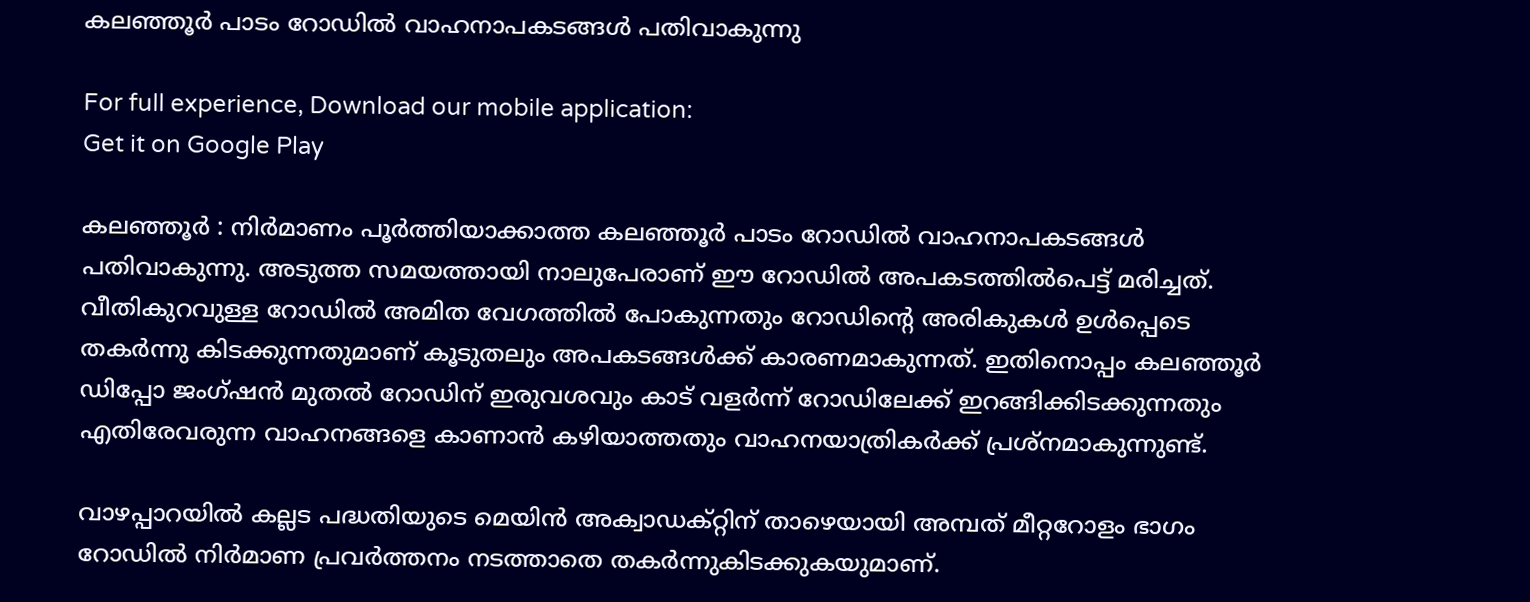കലഞ്ഞൂർ പാടം റോഡിൽ വാഹനാപകടങ്ങൾ പതിവാകുന്നു

For full experience, Download our mobile application:
Get it on Google Play

കലഞ്ഞൂർ : നിർമാണം പൂർത്തിയാക്കാത്ത കലഞ്ഞൂർ പാടം റോഡിൽ വാഹനാപകടങ്ങൾ പതിവാകുന്നു. അടുത്ത സമയത്തായി നാലുപേരാണ് ഈ റോഡിൽ അപകടത്തിൽപെട്ട് മരിച്ചത്. വീതികുറവുള്ള റോഡിൽ അമിത വേഗത്തിൽ പോകുന്നതും റോഡിന്റെ അരികുകൾ ഉൾപ്പെടെ തകർന്നു കിടക്കുന്നതുമാണ് കൂടുതലും അപകടങ്ങൾക്ക് കാരണമാകുന്നത്. ഇതിനൊപ്പം കലഞ്ഞൂർ ഡിപ്പോ ജംഗ്ഷന്‍ മുതൽ റോഡിന് ഇരുവശവും കാട് വളർന്ന് റോഡിലേക്ക് ഇറങ്ങിക്കിടക്കുന്നതും എതിരേവരുന്ന വാഹനങ്ങളെ കാണാൻ കഴിയാത്തതും വാഹനയാത്രികർക്ക് പ്രശ്‌നമാകുന്നുണ്ട്.

വാഴപ്പാറയിൽ കല്ലട പദ്ധതിയുടെ മെയിൻ അക്വാഡക്റ്റിന് താഴെയായി അമ്പത് മീറ്ററോളം ഭാഗം റോഡിൽ നിർമാണ പ്രവർത്തനം നടത്താതെ തകർന്നുകിടക്കുകയുമാണ്.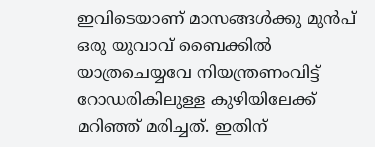ഇവിടെയാണ് മാസങ്ങൾക്കു മുൻപ് ഒരു യുവാവ് ബൈക്കിൽ യാത്രചെയ്യവേ നിയന്ത്രണംവിട്ട് റോഡരികിലുള്ള കുഴിയിലേക്ക് മറിഞ്ഞ് മരിച്ചത്. ഇതിന്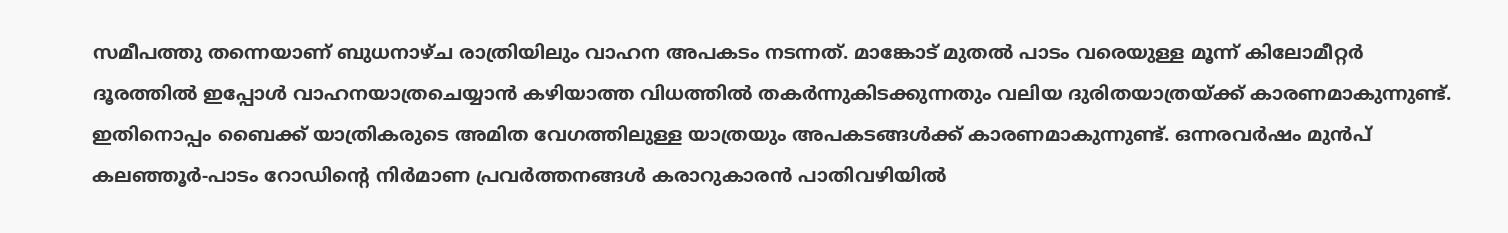സമീപത്തു തന്നെയാണ് ബുധനാഴ്ച രാത്രിയിലും വാഹന അപകടം നടന്നത്. മാങ്കോട് മുതൽ പാടം വരെയുള്ള മൂന്ന് കിലോമീറ്റർ ദൂരത്തിൽ ഇപ്പോൾ വാഹനയാത്രചെയ്യാൻ കഴിയാത്ത വിധത്തിൽ തകർന്നുകിടക്കുന്നതും വലിയ ദുരിതയാത്രയ്ക്ക് കാരണമാകുന്നുണ്ട്. ഇതിനൊപ്പം ബൈക്ക് യാത്രികരുടെ അമിത വേഗത്തിലുള്ള യാത്രയും അപകടങ്ങൾക്ക് കാരണമാകുന്നുണ്ട്. ഒന്നരവർഷം മുൻപ് കലഞ്ഞൂർ-പാടം റോഡിന്റെ നിർമാണ പ്രവർത്തനങ്ങൾ കരാറുകാരൻ പാതിവഴിയിൽ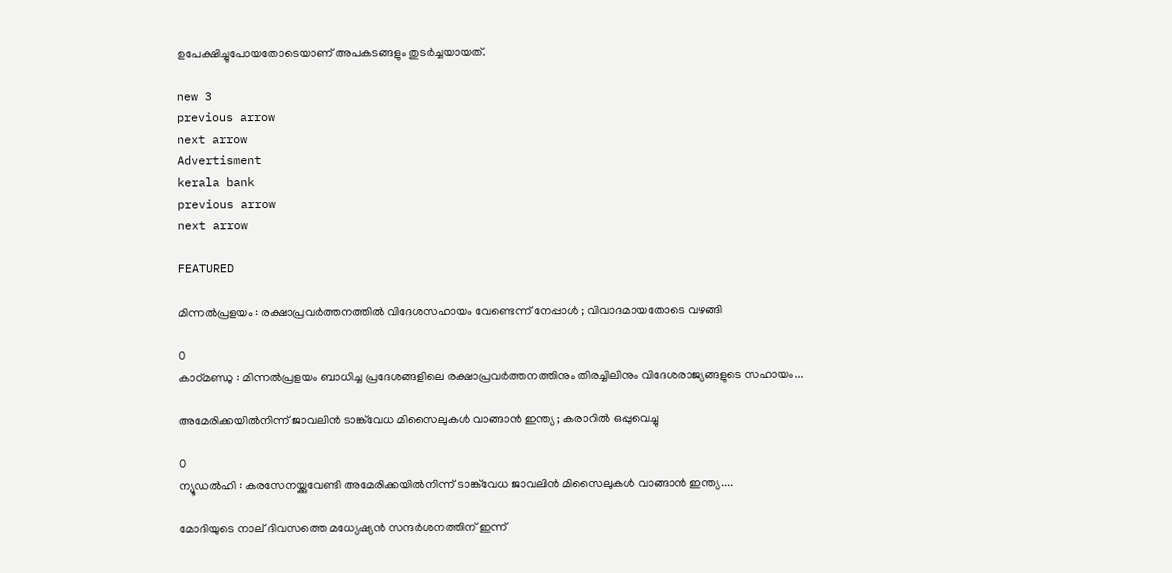ഉപേക്ഷിച്ചുപോയതോടെയാണ് അപകടങ്ങളും തുടർച്ചയായത്.

new 3
previous arrow
next arrow
Advertisment
kerala bank
previous arrow
next arrow

FEATURED

മിന്നൽപ്രളയം : രക്ഷാപ്രവർത്തനത്തിൽ വിദേശസഹായം വേണ്ടെന്ന് നേപ്പാൾ ; വിവാദമായതോടെ വഴങ്ങി

0
കാഠ്മണ്ഡു : മിന്നൽപ്രളയം ബാധിച്ച പ്രദേശങ്ങളിലെ രക്ഷാപ്രവർത്തനത്തിനും തിരച്ചിലിനും വിദേശരാജ്യങ്ങളുടെ സഹായം...

അമേരിക്കയിൽനിന്ന് ജാവലിൻ ടാങ്ക്‌വേധ മിസൈലുകൾ വാങ്ങാൻ ഇന്ത്യ ; കരാറിൽ ഒപ്പുവെച്ചു

0
ന്യൂഡൽഹി : കരസേനയ്ക്കുവേണ്ടി അമേരിക്കയിൽനിന്ന് ടാങ്ക്‌വേധ ജാവലിൻ മിസൈലുകൾ വാങ്ങാൻ ഇന്ത്യ....

മോദിയുടെ നാല് ദിവസത്തെ മധ്യേഷ്യൻ സന്ദർശനത്തിന് ഇന്ന്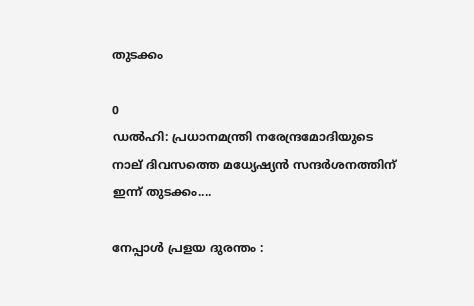തുടക്കം

0
ഡൽഹി: പ്രധാനമന്ത്രി നരേന്ദ്രമോദിയുടെ നാല് ദിവസത്തെ മധ്യേഷ്യൻ സന്ദർശനത്തിന് ഇന്ന് തുടക്കം....

നേപ്പാൾ പ്രളയ ദുരന്തം :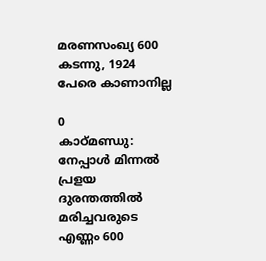മരണസംഖ്യ 600 കടന്നു, 1924 പേരെ കാണാനില്ല

0
കാഠ്മണ്ഡു: നേപ്പാൾ മിന്നൽ പ്രളയ ദുരന്തത്തിൽ മരിച്ചവരുടെ എണ്ണം 600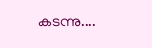കടന്നു....